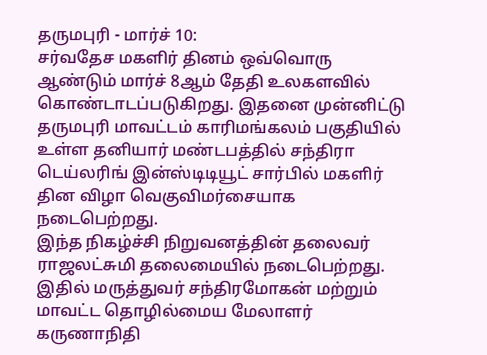தருமபுரி - மார்ச் 10:
சர்வதேச மகளிர் தினம் ஒவ்வொரு ஆண்டும் மார்ச் 8ஆம் தேதி உலகளவில் கொண்டாடப்படுகிறது. இதனை முன்னிட்டு தருமபுரி மாவட்டம் காரிமங்கலம் பகுதியில் உள்ள தனியார் மண்டபத்தில் சந்திரா டெய்லரிங் இன்ஸ்டிடியூட் சார்பில் மகளிர் தின விழா வெகுவிமர்சையாக நடைபெற்றது.
இந்த நிகழ்ச்சி நிறுவனத்தின் தலைவர் ராஜலட்சுமி தலைமையில் நடைபெற்றது. இதில் மருத்துவர் சந்திரமோகன் மற்றும் மாவட்ட தொழில்மைய மேலாளர் கருணாநிதி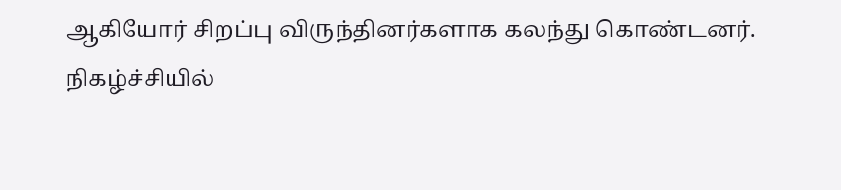ஆகியோர் சிறப்பு விருந்தினர்களாக கலந்து கொண்டனர்.
நிகழ்ச்சியில்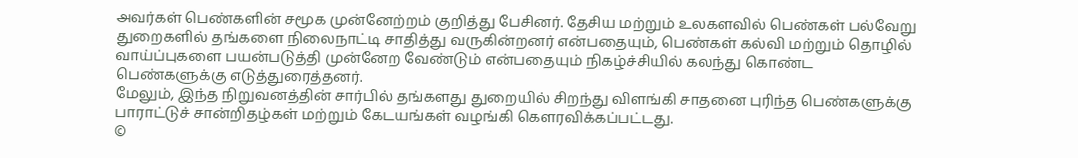அவர்கள் பெண்களின் சமூக முன்னேற்றம் குறித்து பேசினர். தேசிய மற்றும் உலகளவில் பெண்கள் பல்வேறு துறைகளில் தங்களை நிலைநாட்டி சாதித்து வருகின்றனர் என்பதையும், பெண்கள் கல்வி மற்றும் தொழில் வாய்ப்புகளை பயன்படுத்தி முன்னேற வேண்டும் என்பதையும் நிகழ்ச்சியில் கலந்து கொண்ட பெண்களுக்கு எடுத்துரைத்தனர்.
மேலும், இந்த நிறுவனத்தின் சார்பில் தங்களது துறையில் சிறந்து விளங்கி சாதனை புரிந்த பெண்களுக்கு பாராட்டுச் சான்றிதழ்கள் மற்றும் கேடயங்கள் வழங்கி கௌரவிக்கப்பட்டது.
©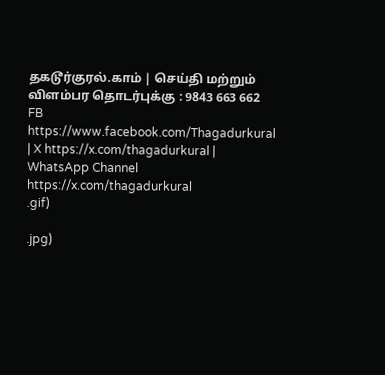தகடூர்குரல்.காம் | செய்தி மற்றும் விளம்பர தொடர்புக்கு : 9843 663 662
FB https://www.facebook.com/Thagadurkural | X https://x.com/thagadurkural | WhatsApp Channel https://x.com/thagadurkural
.gif)

.jpg)